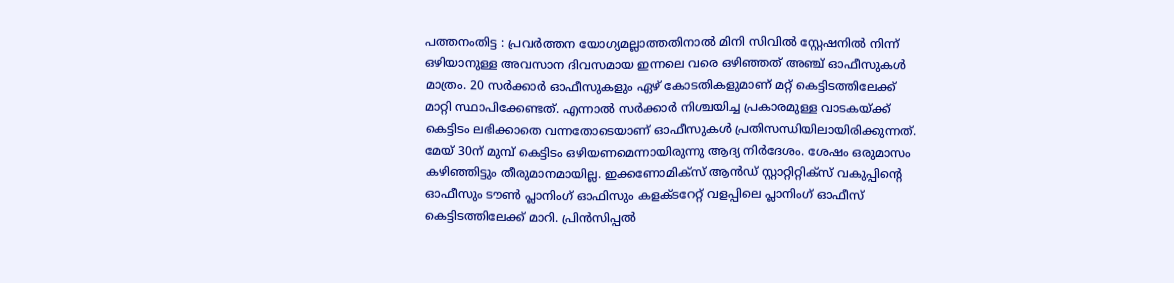പത്തനംതിട്ട : പ്രവർത്തന യോഗ്യമല്ലാത്തതിനാൽ മിനി സിവിൽ സ്റ്റേഷനിൽ നിന്ന് ഒഴിയാനുള്ള അവസാന ദിവസമായ ഇന്നലെ വരെ ഒഴിഞ്ഞത് അഞ്ച് ഓഫീസുകൾ മാത്രം. 20 സർക്കാർ ഓഫീസുകളും ഏഴ് കോടതികളുമാണ് മറ്റ് കെട്ടിടത്തിലേക്ക് മാറ്റി സ്ഥാപിക്കേണ്ടത്. എന്നാൽ സർക്കാർ നിശ്ചയിച്ച പ്രകാരമുള്ള വാടകയ്ക്ക് കെട്ടിടം ലഭിക്കാതെ വന്നതോടെയാണ് ഓഫീസുകൾ പ്രതിസന്ധിയിലായിരിക്കുന്നത്. മേയ് 30ന് മുമ്പ് കെട്ടിടം ഒഴിയണമെന്നായിരുന്നു ആദ്യ നിർദേശം. ശേഷം ഒരുമാസം കഴിഞ്ഞിട്ടും തീരുമാനമായില്ല. ഇക്കണോമിക്സ് ആൻഡ് സ്റ്റാറ്റിറ്റിക്സ് വകുപ്പിന്റെ ഓഫീസും ടൗൺ പ്ലാനിംഗ് ഓഫിസും കളക്ടറേറ്റ് വളപ്പിലെ പ്ലാനിംഗ് ഓഫീസ് കെട്ടിടത്തിലേക്ക് മാറി. പ്രിൻസിപ്പൽ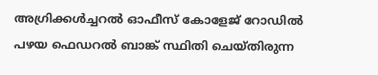അഗ്രിക്കൾച്ചറൽ ഓഫീസ് കോളേജ് റോഡിൽ പഴയ ഫെഡറൽ ബാങ്ക് സ്ഥിതി ചെയ്തിരുന്ന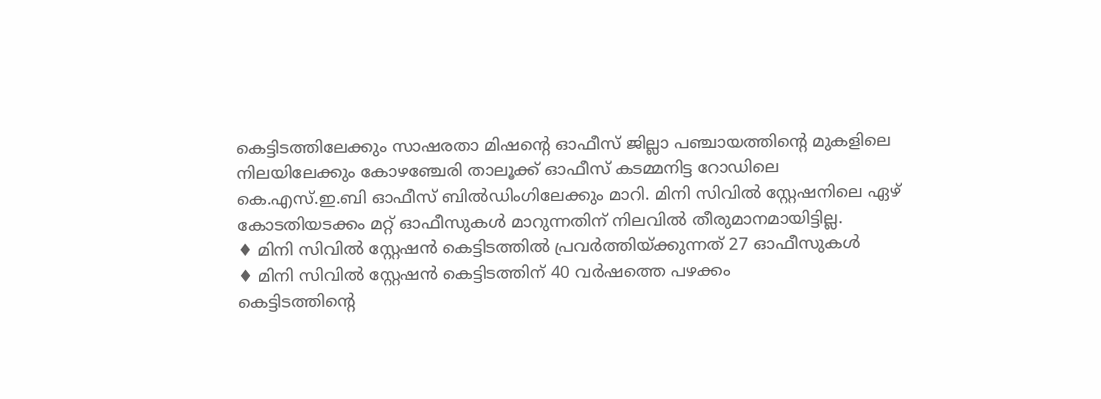കെട്ടിടത്തിലേക്കും സാഷരതാ മിഷന്റെ ഓഫീസ് ജില്ലാ പഞ്ചായത്തിന്റെ മുകളിലെ നിലയിലേക്കും കോഴഞ്ചേരി താലൂക്ക് ഓഫീസ് കടമ്മനിട്ട റോഡിലെ കെ.എസ്.ഇ.ബി ഓഫീസ് ബിൽഡിംഗിലേക്കും മാറി. മിനി സിവിൽ സ്റ്റേഷനിലെ ഏഴ് കോടതിയടക്കം മറ്റ് ഓഫീസുകൾ മാറുന്നതിന് നിലവിൽ തീരുമാനമായിട്ടില്ല.
♦ മിനി സിവിൽ സ്റ്റേഷൻ കെട്ടിടത്തിൽ പ്രവർത്തിയ്ക്കുന്നത് 27 ഓഫീസുകൾ
♦ മിനി സിവിൽ സ്റ്റേഷൻ കെട്ടിടത്തിന് 40 വർഷത്തെ പഴക്കം
കെട്ടിടത്തിന്റെ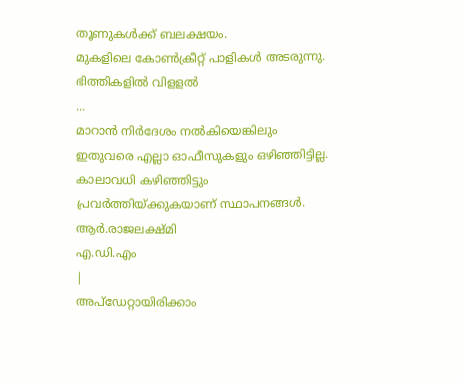തൂണുകൾക്ക് ബലക്ഷയം.
മുകളിലെ കോൺക്രീറ്റ് പാളികൾ അടരുന്നു. ഭിത്തികളിൽ വിളളൽ
...
മാറാൻ നിർദേശം നൽകിയെങ്കിലും ഇതുവരെ എല്ലാ ഓഫീസുകളും ഒഴിഞ്ഞിട്ടില്ല. കാലാവധി കഴിഞ്ഞിട്ടും പ്രവർത്തിയ്ക്കുകയാണ് സ്ഥാപനങ്ങൾ.
ആർ.രാജലക്ഷ്മി
എ.ഡി.എം
|
അപ്ഡേറ്റായിരിക്കാം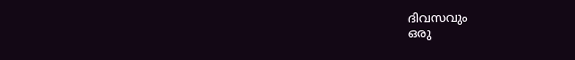ദിവസവും
ഒരു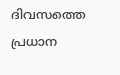ദിവസത്തെ പ്രധാന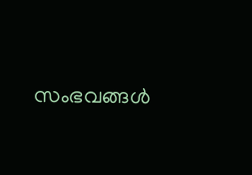സംഭവങ്ങൾ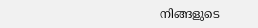നിങ്ങളുടെ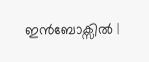ഇൻബോക്സിൽ |